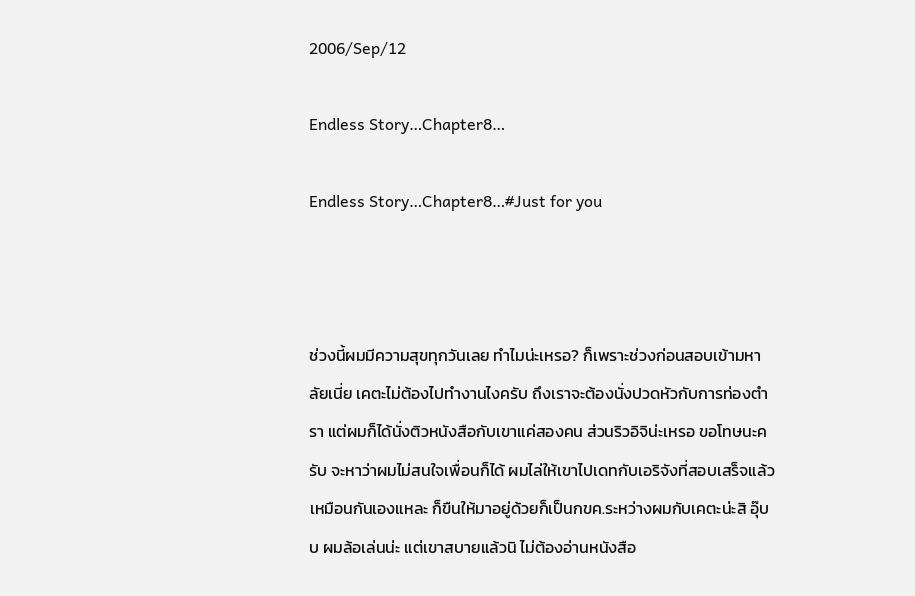2006/Sep/12

Endless Story…Chapter8…

Endless Story…Chapter8…#Just for you



ช่วงนี้ผมมีความสุขทุกวันเลย ทำไมน่ะเหรอ? ก็เพราะช่วงก่อนสอบเข้ามหาลัยเนี่ย เคตะไม่ต้องไปทำงานไงครับ ถึงเราจะต้องนั่งปวดหัวกับการท่องตำรา แต่ผมก็ได้นั่งติวหนังสือกับเขาแค่สองคน ส่วนริวอิจิน่ะเหรอ ขอโทษนะครับ จะหาว่าผมไม่สนใจเพื่อนก็ได้ ผมไล่ให้เขาไปเดทกับเอริจังที่สอบเสร็จแล้วเหมือนกันเองแหละ ก็ขืนให้มาอยู่ด้วยก็เป็นกขค.ระหว่างผมกับเคตะน่ะสิ อุ๊บบ ผมล้อเล่นน่ะ แต่เขาสบายแล้วนิ ไม่ต้องอ่านหนังสือ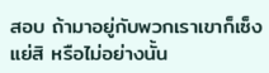สอบ ถ้ามาอยู่กับพวกเราเขาก็เซ็งแย่สิ หรือไม่อย่างนั้น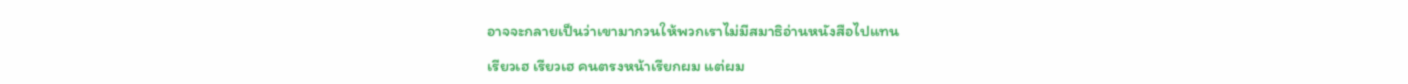อาจจะกลายเป็นว่าเขามากวนให้พวกเราไม่มีสมาธิอ่านหนังสือไปแทน

เรียวเฮ เรียวเฮ คนตรงหน้าเรียกผม แต่ผม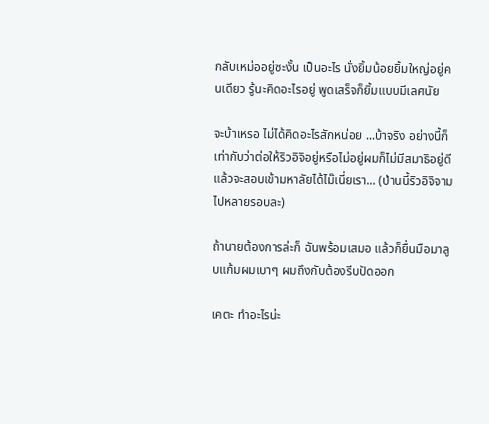กลับเหม่ออยู่ซะงั้น เป็นอะไร นั่งยิ้มน้อยยิ้มใหญ่อยู่คนเดียว รู้นะคิดอะไรอยู่ พูดเสร็จก็ยิ้มแบบมีเลศนัย

จะบ้าเหรอ ไม่ได้คิดอะไรสักหน่อย ...บ้าจริง อย่างนี้ก็เท่ากับว่าต่อให้ริวอิจิอยู่หรือไม่อยู่ผมก็ไม่มีสมาธิอยู่ดี แล้วจะสอบเข้ามหาลัยได้ไม๊เนี่ยเรา... (ป่านนี้ริวอิจิจามไปหลายรอบละ)

ถ้านายต้องการล่ะก็ ฉันพร้อมเสมอ แล้วก็ยื่นมือมาลูบแก้มผมเบาๆ ผมถึงกับต้องรีบปัดออก

เคตะ ทำอะไรน่ะ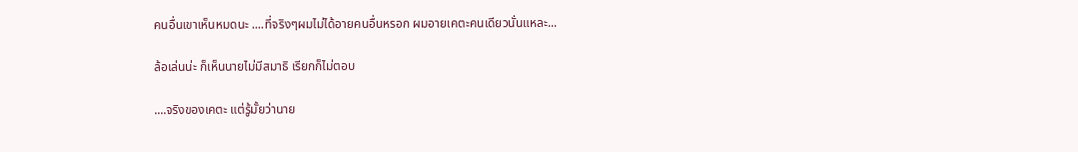คนอื่นเขาเห็นหมดนะ ....ที่จริงๆผมไม่ได้อายคนอื่นหรอก ผมอายเคตะคนเดียวนั่นแหละ...

ล้อเล่นน่ะ ก็เห็นนายไม่มีสมาธิ เรียกก็ไม่ตอบ

....จริงของเคตะ แต่รู้มั้ยว่านาย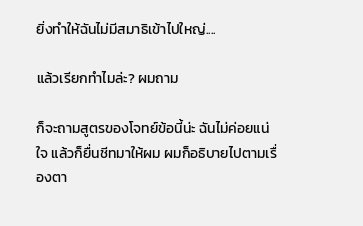ยิ่งทำให้ฉันไม่มีสมาธิเข้าไปใหญ่....

แล้วเรียกทำไมล่ะ? ผมถาม

ก็จะถามสูตรของโจทย์ข้อนี้น่ะ ฉันไม่ค่อยแน่ใจ แล้วก็ยื่นชีทมาให้ผม ผมก็อธิบายไปตามเรื่องตา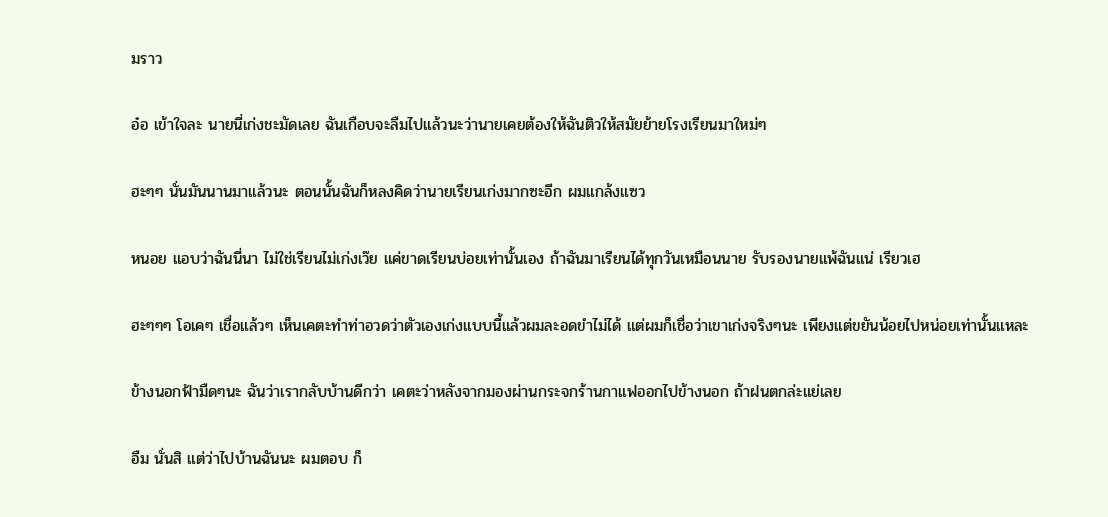มราว

อ๋อ เข้าใจละ นายนี่เก่งชะมัดเลย ฉันเกือบจะลืมไปแล้วนะว่านายเคยต้องให้ฉันติวให้สมัยย้ายโรงเรียนมาใหม่ๆ

ฮะๆๆ นั่นมันนานมาแล้วนะ ตอนนั้นฉันก็หลงคิดว่านายเรียนเก่งมากซะอีก ผมแกล้งแซว

หนอย แอบว่าฉันนี่นา ไม่ใช่เรียนไม่เก่งเว๊ย แค่ขาดเรียนบ่อยเท่านั้นเอง ถ้าฉันมาเรียนได้ทุกวันเหมือนนาย รับรองนายแพ้ฉันแน่ เรียวเฮ

ฮะๆๆๆ โอเคๆ เชื่อแล้วๆ เห็นเคตะทำท่าอวดว่าตัวเองเก่งแบบนี้แล้วผมละอดขำไม่ได้ แต่ผมก็เชื่อว่าเขาเก่งจริงๆนะ เพียงแต่ขยันน้อยไปหน่อยเท่านั้นแหละ

ข้างนอกฟ้ามืดๆนะ ฉันว่าเรากลับบ้านดีกว่า เคตะว่าหลังจากมองผ่านกระจกร้านกาแฟออกไปข้างนอก ถ้าฝนตกล่ะแย่เลย

อืม นั่นสิ แต่ว่าไปบ้านฉันนะ ผมตอบ ก็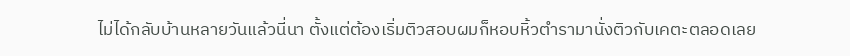ไม่ได้กลับบ้านหลายวันแล้วนี่นา ตั้งแต่ต้องเริ่มติวสอบผมก็หอบหิ้วตำรามานั่งติวกับเคตะตลอดเลย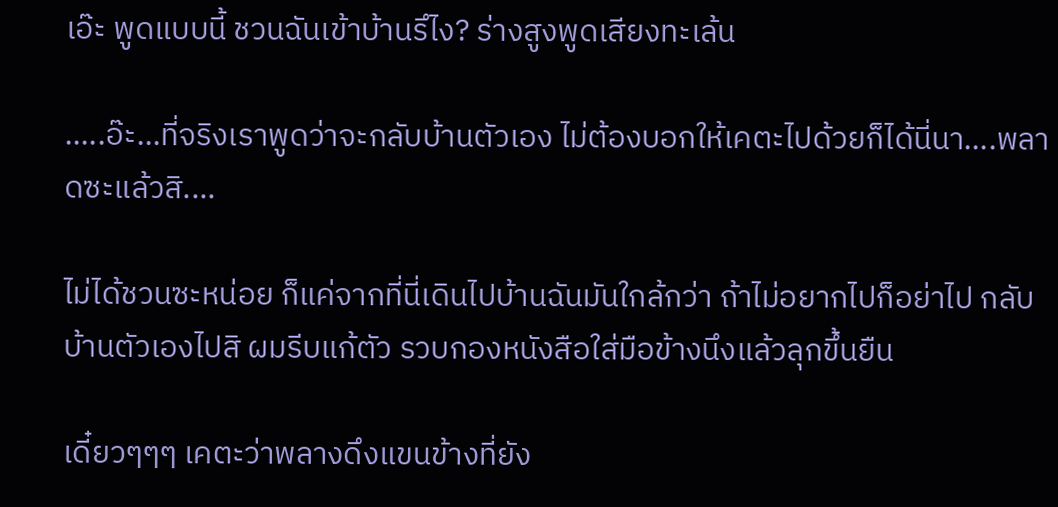เอ๊ะ พูดแบบนี้ ชวนฉันเข้าบ้านรึไง? ร่างสูงพูดเสียงทะเล้น

.....อ๊ะ...ที่จริงเราพูดว่าจะกลับบ้านตัวเอง ไม่ต้องบอกให้เคตะไปด้วยก็ได้นี่นา....พลาดซะแล้วสิ....

ไม่ได้ชวนซะหน่อย ก็แค่จากที่นี่เดินไปบ้านฉันมันใกล้กว่า ถ้าไม่อยากไปก็อย่าไป กลับบ้านตัวเองไปสิ ผมรีบแก้ตัว รวบกองหนังสือใส่มือข้างนึงแล้วลุกขึ้นยืน

เดี๋ยวๆๆๆ เคตะว่าพลางดึงแขนข้างที่ยัง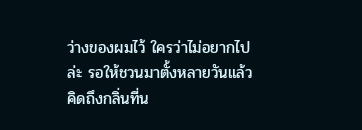ว่างของผมไว้ ใครว่าไม่อยากไปล่ะ รอให้ชวนมาตั้งหลายวันแล้ว คิดถึงกลิ่นที่น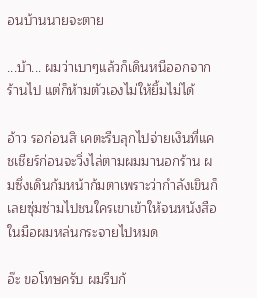อนบ้านนายจะตาย

...บ้า... ผมว่าเบาๆแล้วก็เดินหนีออกจากร้านไป แต่ก็ห้ามตัวเองไม่ให้ยิ้มไม่ได้

อ้าว รอก่อนสิ เคตะรีบลุกไปจ่ายเงินที่แคชเชียร์ก่อนจะวิ่งไล่ตามผมมานอกร้าน ผมซึ่งเดินก้มหน้าก้มตาเพราะว่ากำลังเขินก็เลยซุ่มซ่ามไปชนใครเขาเข้าให้จนหนังสือในมือผมหล่นกระจายไปหมด

อ๊ะ ขอโทษครับ ผมรีบก้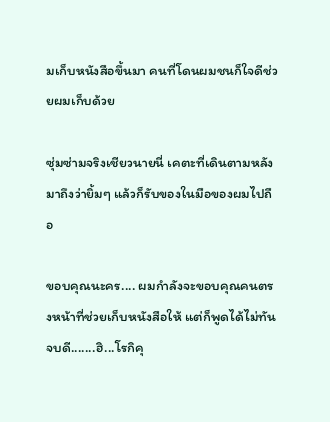มเก็บหนังสือขึ้นมา คนที่โดนผมชนก็ใจดีช่วยผมเก็บด้วย

ซุ่มซ่ามจริงเชียวนายนี่ เคตะที่เดินตามหลังมาถึงว่ายิ้มๆ แล้วก็รับของในมือของผมไปถือ

ขอบคุณนะคร.... ผมกำลังจะขอบคุณคนตรงหน้าที่ช่วยเก็บหนังสือให้ แต่ก็พูดได้ไม่ทันจบดี.......ฮิ...โรกิคุ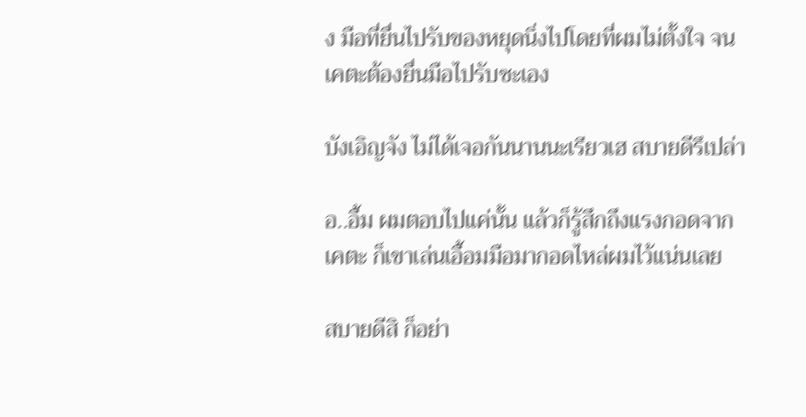ง มือที่ยื่นไปรับของหยุดนิ่งไปโดยที่ผมไม่ตั้งใจ จนเคตะต้องยื่นมือไปรับซะเอง

บังเอิญจัง ไม่ได้เจอกันนานนะเรียวเฮ สบายดีรึเปล่า

อ..อื้ม ผมตอบไปแค่นั้น แล้วก็รู้สึกถึงแรงกอดจากเคตะ ก็เขาเล่นเอื้อมมือมากอดไหล่ผมไว้แน่นเลย

สบายดีสิ ก็อย่า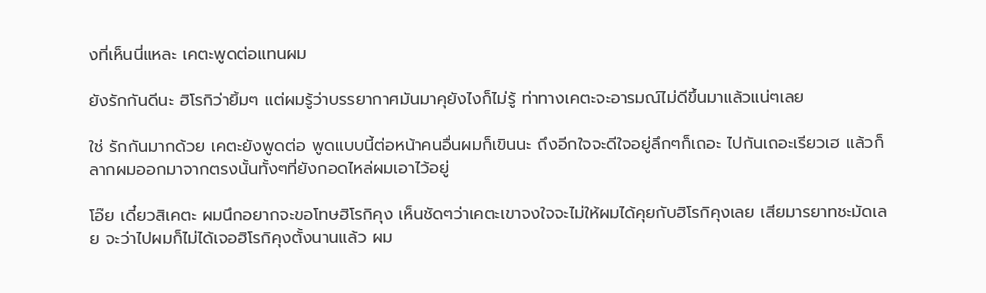งที่เห็นนี่แหละ เคตะพูดต่อแทนผม

ยังรักกันดีนะ ฮิโรกิว่ายิ้มๆ แต่ผมรู้ว่าบรรยากาศมันมาคุยังไงก็ไม่รู้ ท่าทางเคตะจะอารมณ์ไม่ดีขึ้นมาแล้วแน่ๆเลย

ใช่ รักกันมากด้วย เคตะยังพูดต่อ พูดแบบนี้ต่อหน้าคนอื่นผมก็เขินนะ ถึงอีกใจจะดีใจอยู่ลึกๆก็เถอะ ไปกันเถอะเรียวเฮ แล้วก็ลากผมออกมาจากตรงนั้นทั้งๆที่ยังกอดไหล่ผมเอาไว้อยู่

โอ๊ย เดี๋ยวสิเคตะ ผมนึกอยากจะขอโทษฮิโรกิคุง เห็นชัดๆว่าเคตะเขาจงใจจะไม่ให้ผมได้คุยกับฮิโรกิคุงเลย เสียมารยาทชะมัดเลย จะว่าไปผมก็ไม่ได้เจอฮิโรกิคุงตั้งนานแล้ว ผม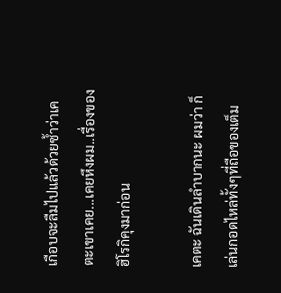เกือบจะลืมไปแล้วด้วยซ้ำว่าเคตะเขาเคย...เคยหึงผม..เรื่องของฮิโรกิคุงมาก่อน

เคตะ ฉันเดินลำบากนะ ผมว่า ก็เล่นกอดไหล่ทั้งๆที่ถือของเต็ม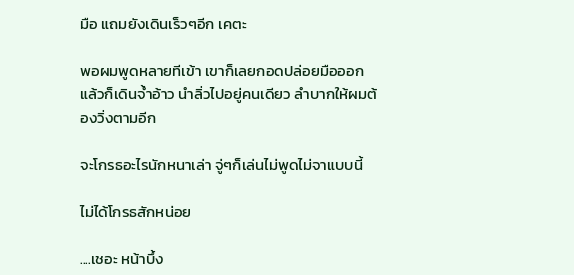มือ แถมยังเดินเร็วๆอีก เคตะ

พอผมพูดหลายทีเข้า เขาก็เลยกอดปล่อยมือออก แล้วก็เดินจ้ำอ้าว นำลิ่วไปอยู่คนเดียว ลำบากให้ผมต้องวิ่งตามอีก

จะโกรธอะไรนักหนาเล่า จู่ๆก็เล่นไม่พูดไม่จาแบบนี้

ไม่ได้โกรธสักหน่อย

....เชอะ หน้าบึ้ง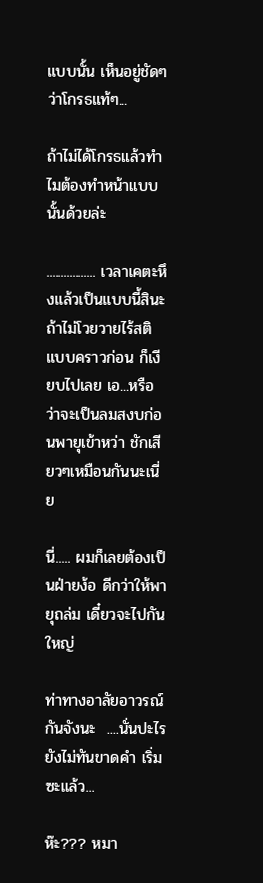แบบนั้น เห็นอยู่ชัดๆว่าโกรธแท้ๆ...

ถ้าไม่ได้โกรธแล้วทำไมต้องทำหน้าแบบนั้นด้วยล่ะ

................. เวลาเคตะหึงแล้วเป็นแบบนี้สินะ ถ้าไม่โวยวายไร้สติแบบคราวก่อน ก็เงียบไปเลย เอ...หรือว่าจะเป็นลมสงบก่อนพายุเข้าหว่า ชักเสียวๆเหมือนกันนะเนี่ย

นี่..... ผมก็เลยต้องเป็นฝ่ายง้อ ดีกว่าให้พายุถล่ม เดี๋ยวจะไปกันใหญ่

ท่าทางอาลัยอาวรณ์กันจังนะ  ....นั่นปะไร ยังไม่ทันขาดคำ เริ่มซะแล้ว...

ห๊ะ??? หมา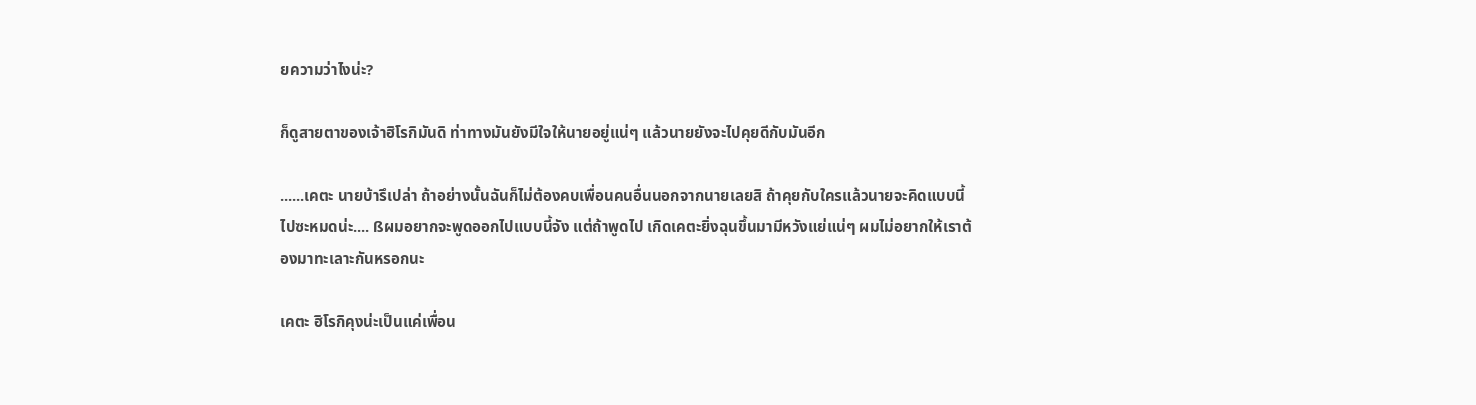ยความว่าไงน่ะ?

ก็ดูสายตาของเจ้าฮิโรกิมันดิ ท่าทางมันยังมีใจให้นายอยู่แน่ๆ แล้วนายยังจะไปคุยดีกับมันอีก

......เคตะ นายบ้ารึเปล่า ถ้าอย่างนั้นฉันก็ไม่ต้องคบเพื่อนคนอื่นนอกจากนายเลยสิ ถ้าคุยกับใครแล้วนายจะคิดแบบนี้ไปซะหมดน่ะ.... ßผมอยากจะพูดออกไปแบบนี้จัง แต่ถ้าพูดไป เกิดเคตะยิ่งฉุนขึ้นมามีหวังแย่แน่ๆ ผมไม่อยากให้เราต้องมาทะเลาะกันหรอกนะ

เคตะ ฮิโรกิคุงน่ะเป็นแค่เพื่อน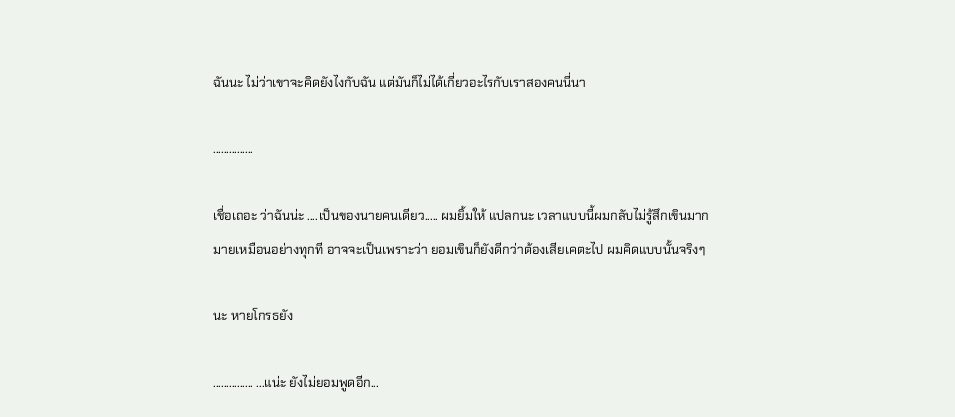ฉันนะ ไม่ว่าเขาจะคิดยังไงกับฉัน แต่มันก็ไม่ได้เกี่ยวอะไรกับเราสองคนนี่นา

...............

เชื่อเถอะ ว่าฉันน่ะ ....เป็นของนายคนเดียว..... ผมยิ้มให้ แปลกนะ เวลาแบบนี้ผมกลับไม่รู้สึกเขินมากมายเหมือนอย่างทุกที อาจจะเป็นเพราะว่า ยอมเขินก็ยังดีกว่าต้องเสียเคตะไป ผมคิดแบบนั้นจริงๆ

นะ หายโกรธยัง

............... ...แน่ะ ยังไม่ยอมพูดอีก...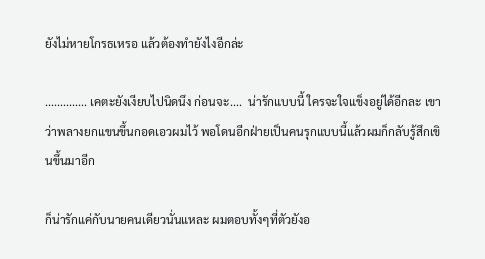ยังไม่หายโกรธเหรอ แล้วต้องทำยังไงอีกล่ะ

.............. เคตะยังเงียบไปนิดนึง ก่อนจะ....  น่ารักแบบนี้ ใครจะใจแข็งอยู่ได้อีกละ เขาว่าพลางยกแขนขึ้นกอดเอวผมไว้ พอโดนอีกฝ่ายเป็นคนรุกแบบนี้แล้วผมก็กลับรู้สึกเขินขึ้นมาอีก

ก็น่ารักแค่กับนายคนเดียวนั่นแหละ ผมตอบทั้งๆที่ตัวยังอ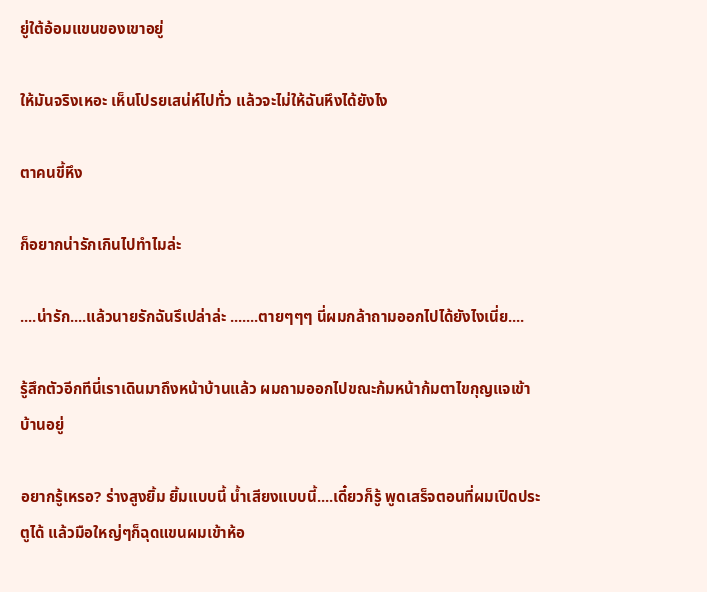ยู่ใต้อ้อมแขนของเขาอยู่

ให้มันจริงเหอะ เห็นโปรยเสน่ห์ไปทั่ว แล้วจะไม่ให้ฉันหึงได้ยังไง

ตาคนขี้หึง

ก็อยากน่ารักเกินไปทำไมล่ะ

....น่ารัก....แล้วนายรักฉันรึเปล่าล่ะ .......ตายๆๆๆ นี่ผมกล้าถามออกไปได้ยังไงเนี่ย....

รู้สึกตัวอีกทีนี่เราเดินมาถึงหน้าบ้านแล้ว ผมถามออกไปขณะก้มหน้าก้มตาไขกุญแจเข้าบ้านอยู่

อยากรู้เหรอ? ร่างสูงยิ้ม ยิ้มแบบนี้ น้ำเสียงแบบนี้....เดี๋ยวก็รู้ พูดเสร็จตอนที่ผมเปิดประตูได้ แล้วมือใหญ่ๆก็ฉุดแขนผมเข้าห้อ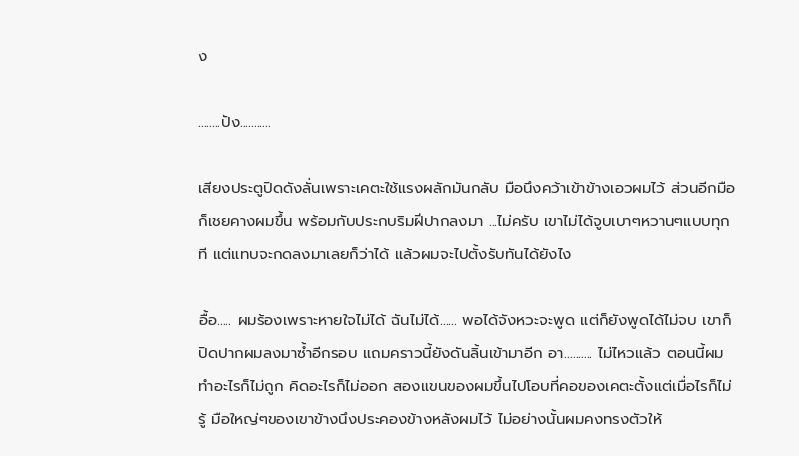ง

........ปัง...........

เสียงประตูปิดดังลั่นเพราะเคตะใช้แรงผลักมันกลับ มือนึงคว้าเข้าข้างเอวผมไว้ ส่วนอีกมือก็เชยคางผมขึ้น พร้อมกับประกบริมฝีปากลงมา ...ไม่ครับ เขาไม่ได้จูบเบาๆหวานๆแบบทุกที แต่แทบจะกดลงมาเลยก็ว่าได้ แล้วผมจะไปตั้งรับทันได้ยังไง

อื้อ..... ผมร้องเพราะหายใจไม่ได้ ฉันไม่ได้...... พอได้จังหวะจะพูด แต่ก็ยังพูดได้ไม่จบ เขาก็ปิดปากผมลงมาซ้ำอีกรอบ แถมคราวนี้ยังดันลิ้นเข้ามาอีก อา.......... ไม่ไหวแล้ว ตอนนี้ผมทำอะไรก็ไม่ถูก คิดอะไรก็ไม่ออก สองแขนของผมขึ้นไปโอบที่คอของเคตะตั้งแต่เมื่อไรก็ไม่รู้ มือใหญ่ๆของเขาข้างนึงประคองข้างหลังผมไว้ ไม่อย่างนั้นผมคงทรงตัวให้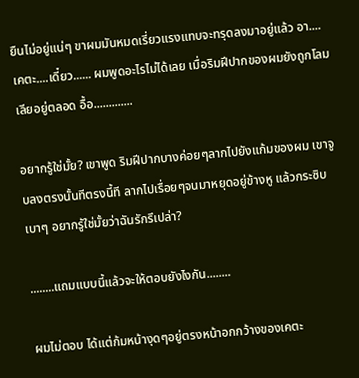ยืนไม่อยู่แน่ๆ ขาผมมันหมดเรี่ยวแรงแทบจะทรุดลงมาอยู่แล้ว อา....เคตะ....เดี๋ยว...... ผมพูดอะไรไม่ได้เลย เมื่อริมฝีปากของผมยังถูกโลมเลียอยู่ตลอด อื้อ.............

อยากรู้ใช่มั้ย? เขาพูด ริมฝีปากบางค่อยๆลากไปยังแก้มของผม เขาจูบลงตรงนั้นทีตรงนี้ที ลากไปเรื่อยๆจนมาหยุดอยู่ข้างหู แล้วกระซิบเบาๆ อยากรู้ใช่มั้ยว่าฉันรักรึเปล่า?

........แถมแบบนี้แล้วจะให้ตอบยังไงกัน........

ผมไม่ตอบ ได้แต่ก้มหน้างุดๆอยู่ตรงหน้าอกกว้างของเคตะ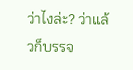ว่าไงล่ะ? ว่าแล้วก็บรรจ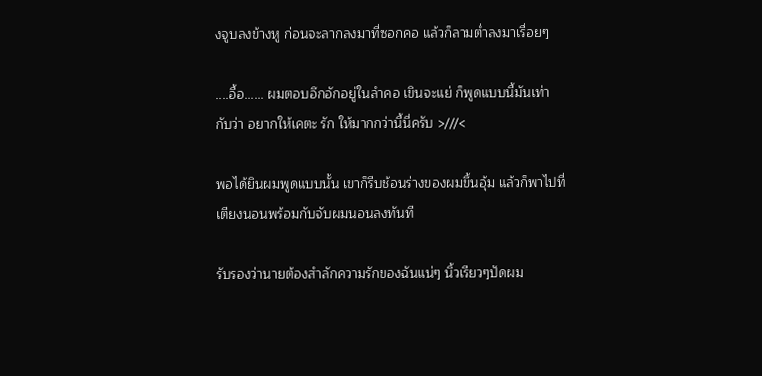งจูบลงข้างหู ก่อนจะลากลงมาที่ซอกคอ แล้วก็ลามต่ำลงมาเรื่อยๆ

....อื้อ...... ผมตอบอึกอักอยู่ในลำคอ เขินจะแย่ ก็พูดแบบนี้มันเท่ากับว่า อยากให้เคตะ รัก ให้มากกว่านี้นี่ครับ >///<

พอได้ยินผมพูดแบบนั้น เขาก็รีบช้อนร่างของผมขึ้นอุ้ม แล้วก็พาไปที่เตียงนอนพร้อมกับจับผมนอนลงทันที

รับรองว่านายต้องสำลักความรักของฉันแน่ๆ นิ้วเรียวๆปัดผม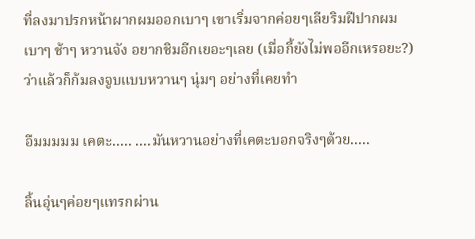ที่ลงมาปรกหน้าผากผมออกเบาๆ เขาเริ่มจากค่อยๆเลียริมฝีปากผมเบาๆ ช้าๆ หวานจัง อยากชิมอีกเยอะๆเลย (เมื่อกี้ยังไม่พออีกเหรอยะ?) ว่าแล้วก็ก้มลงจูบแบบหวานๆ นุ่มๆ อย่างที่เคยทำ

อืมมมมม เคตะ..... ....มันหวานอย่างที่เคตะบอกจริงๆด้วย.....

ลิ้นอุ่นๆค่อยๆแทรกผ่าน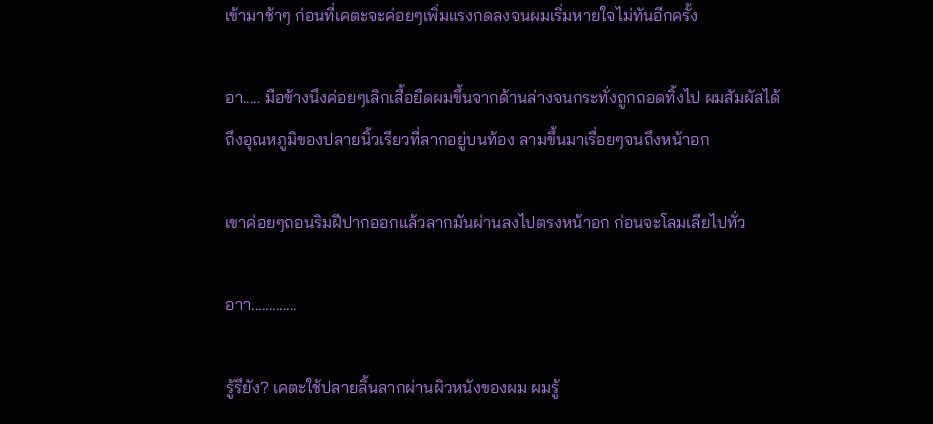เข้ามาช้าๆ ก่อนที่เคตะจะค่อยๆเพิ่มแรงกดลงจนผมเริ่มหายใจไม่ทันอีกครั้ง

อา..... มือข้างนึงค่อยๆเลิกเสื้อยืดผมขึ้นจากด้านล่างจนกระทั่งถูกถอดทิ้งไป ผมสัมผัสได้ถึงอุณหภูมิของปลายนิ้วเรียวที่ลากอยู่บนท้อง ลามขึ้นมาเรื่อยๆจนถึงหน้าอก

เขาค่อยๆถอนริมฝีปากออกแล้วลากมันผ่านลงไปตรงหน้าอก ก่อนจะโลมเลียไปทั่ว

อาา.............

รู้รึยัง? เคตะใช้ปลายลิ้นลากผ่านผิวหนังของผม ผมรู้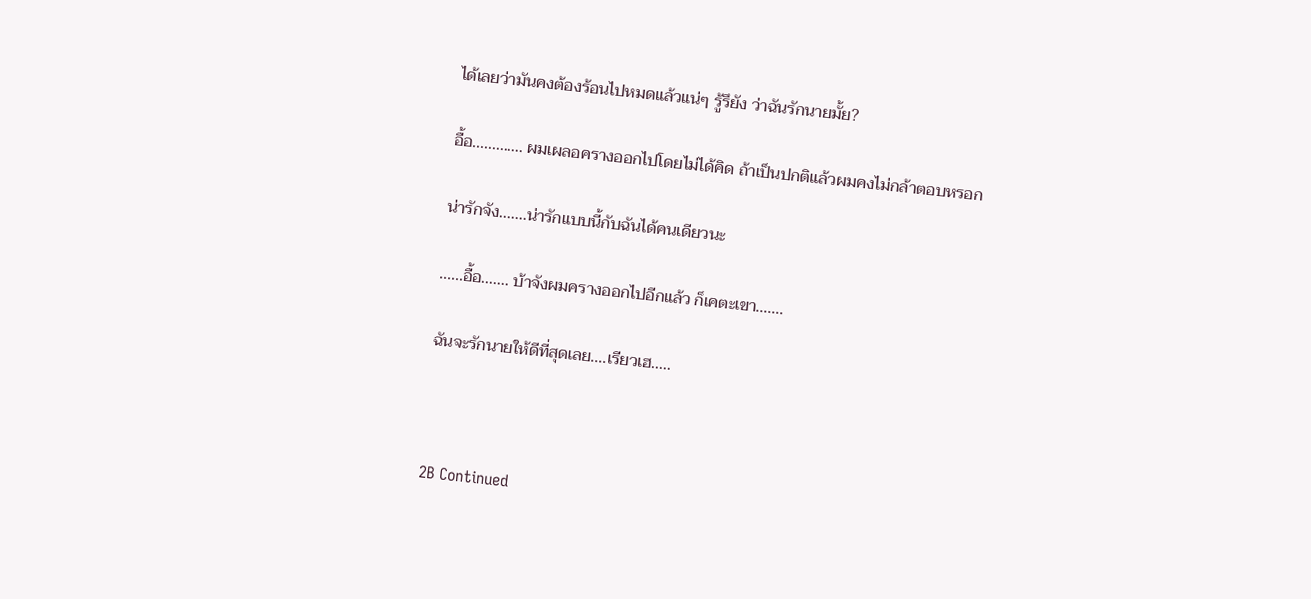ได้เลยว่ามันคงต้องร้อนไปหมดแล้วแน่ๆ รู้รึยัง ว่าฉันรักนายมั้ย?

อื้อ............. ผมเผลอครางออกไปโดยไม่ได้คิด ถ้าเป็นปกติแล้วผมคงไม่กล้าตอบหรอก

น่ารักจัง.......น่ารักแบบนี้กับฉันได้คนเดียวนะ

......อื้อ....... บ้าจังผมครางออกไปอีกแล้ว ก็เคตะเขา.......

ฉันจะรักนายให้ดีที่สุดเลย....เรียวเฮ.....



2B Continued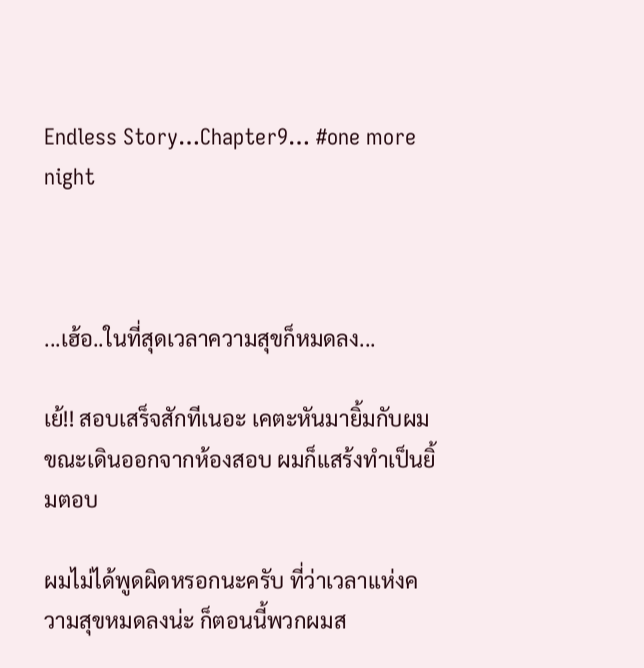Endless Story…Chapter9… #one more night



...เฮ้อ..ในที่สุดเวลาความสุขก็หมดลง...

เย้!! สอบเสร็จสักทีเนอะ เคตะหันมายิ้มกับผมขณะเดินออกจากห้องสอบ ผมก็แสร้งทำเป็นยิ้มตอบ

ผมไม่ได้พูดผิดหรอกนะครับ ที่ว่าเวลาแห่งความสุขหมดลงน่ะ ก็ตอนนี้พวกผมส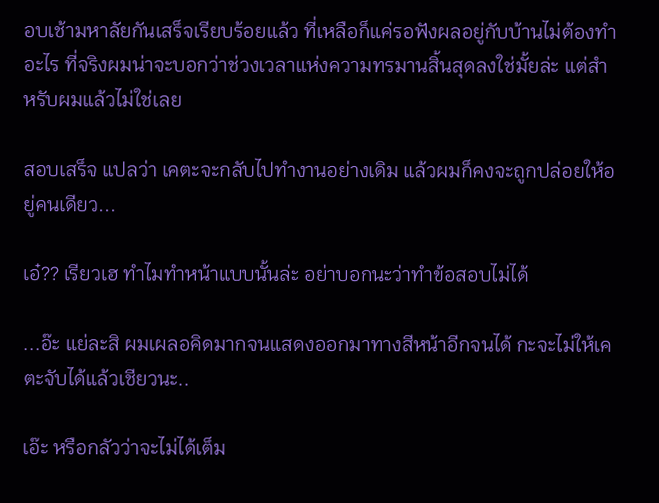อบเช้ามหาลัยกันเสร็จเรียบร้อยแล้ว ที่เหลือก็แค่รอฟังผลอยู่กับบ้านไม่ต้องทำอะไร ที่จริงผมน่าจะบอกว่าช่วงเวลาแห่งความทรมานสิ้นสุดลงใช่มั้ยล่ะ แต่สำหรับผมแล้วไม่ใช่เลย

สอบเสร็จ แปลว่า เคตะจะกลับไปทำงานอย่างเดิม แล้วผมก็คงจะถูกปล่อยให้อยู่คนเดียว...

เอ๋?? เรียวเฮ ทำไมทำหน้าแบบนั้นล่ะ อย่าบอกนะว่าทำข้อสอบไม่ได้

...อ๊ะ แย่ละสิ ผมเผลอคิดมากจนแสดงออกมาทางสีหน้าอีกจนได้ กะจะไม่ให้เคตะจับได้แล้วเชียวนะ..

เอ๊ะ หรือกลัวว่าจะไม่ได้เต็ม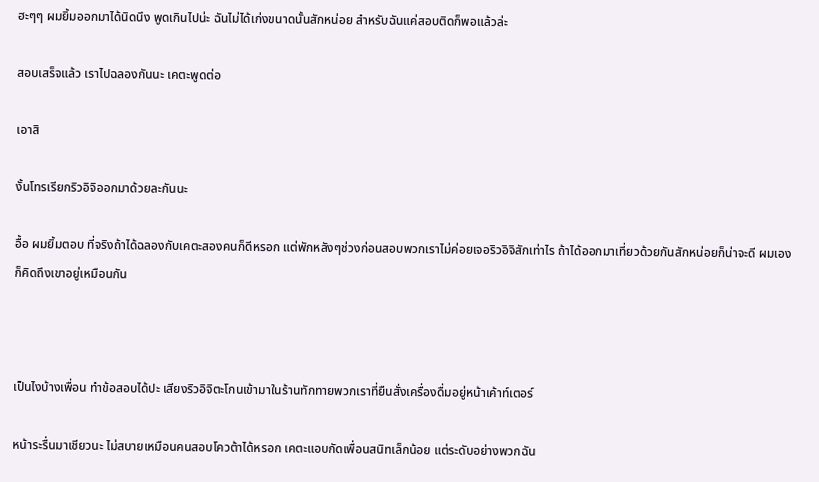ฮะๆๆ ผมยิ้มออกมาได้นิดนึง พูดเกินไปน่ะ ฉันไม่ได้เก่งขนาดนั้นสักหน่อย สำหรับฉันแค่สอบติดก็พอแล้วล่ะ

สอบเสร็จแล้ว เราไปฉลองกันนะ เคตะพูดต่อ

เอาสิ

งั้นโทรเรียกริวอิจิออกมาด้วยละกันนะ

อื้อ ผมยิ้มตอบ ที่จริงถ้าได้ฉลองกับเคตะสองคนก็ดีหรอก แต่พักหลังๆช่วงก่อนสอบพวกเราไม่ค่อยเจอริวอิจิสักเท่าไร ถ้าได้ออกมาเที่ยวด้วยกันสักหน่อยก็น่าจะดี ผมเองก็คิดถึงเขาอยู่เหมือนกัน



เป็นไงบ้างเพื่อน ทำข้อสอบได้ปะ เสียงริวอิจิตะโกนเข้ามาในร้านทักทายพวกเราที่ยืนสั่งเครื่องดื่มอยู่หน้าเค้าท์เตอร์

หน้าระรื่นมาเชียวนะ ไม่สบายเหมือนคนสอบโควต้าได้หรอก เคตะแอบกัดเพื่อนสนิทเล็กน้อย แต่ระดับอย่างพวกฉัน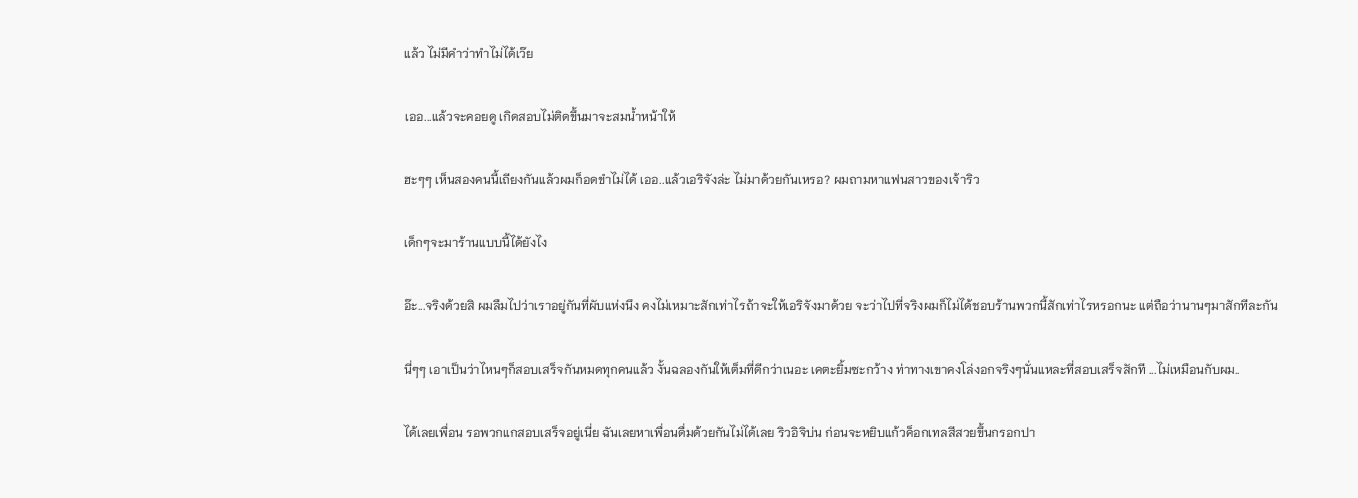แล้ว ไม่มีคำว่าทำไม่ได้เว๊ย

เออ...แล้วจะคอยดู เกิดสอบไม่ติดขึ้นมาจะสมน้ำหน้าให้

ฮะๆๆ เห็นสองคนนี้เถียงกันแล้วผมก็อดขำไม่ได้ เออ..แล้วเอริจังล่ะ ไม่มาด้วยกันเหรอ? ผมถามหาแฟนสาวของเจ้าริว

เด็กๆจะมาร้านแบบนี้ได้ยังไง

อ๊ะ...จริงด้วยสิ ผมลืมไปว่าเราอยู่กันที่ผับแห่งนึง คงไม่เหมาะสักเท่าไรถ้าจะให้เอริจังมาด้วย จะว่าไปที่จริงผมก็ไม่ได้ชอบร้านพวกนี้สักเท่าไรหรอกนะ แต่ถือว่านานๆมาสักทีละกัน

นี่ๆๆ เอาเป็นว่าไหนๆก็สอบเสร็จกันหมดทุกคนแล้ว งั้นฉลองกันให้เต็มที่ดีกว่าเนอะ เคตะยิ้มซะกว้าง ท่าทางเขาคงโล่งอกจริงๆนั่นแหละที่สอบเสร็จสักที ...ไม่เหมือนกับผม..

ได้เลยเพื่อน รอพวกแกสอบเสร็จอยู่เนี่ย ฉันเลยหาเพื่อนดื่มด้วยกันไม่ได้เลย ริวอิจิบ่น ก่อนจะหยิบแก้วค็อกเทลสีสวยขึ้นกรอกปา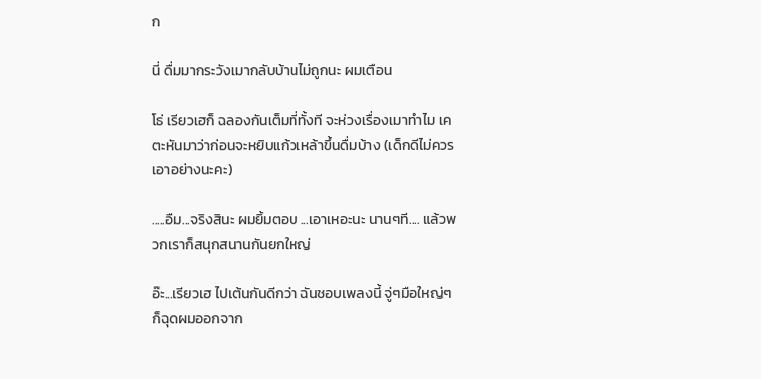ก

นี่ ดื่มมากระวังเมากลับบ้านไม่ถูกนะ ผมเตือน

โธ่ เรียวเฮก็ ฉลองกันเต็มที่ทั้งที จะห่วงเรื่องเมาทำไม เคตะหันมาว่าก่อนจะหยิบแก้วเหล้าขึ้นดื่มบ้าง (เด็กดีไม่ควรเอาอย่างนะคะ)

.....อืม...จริงสินะ ผมยิ้มตอบ ...เอาเหอะนะ นานๆที.... แล้วพวกเราก็สนุกสนานกันยกใหญ่

อ๊ะ...เรียวเฮ ไปเต้นกันดีกว่า ฉันชอบเพลงนี้ จู่ๆมือใหญ่ๆก็ฉุดผมออกจาก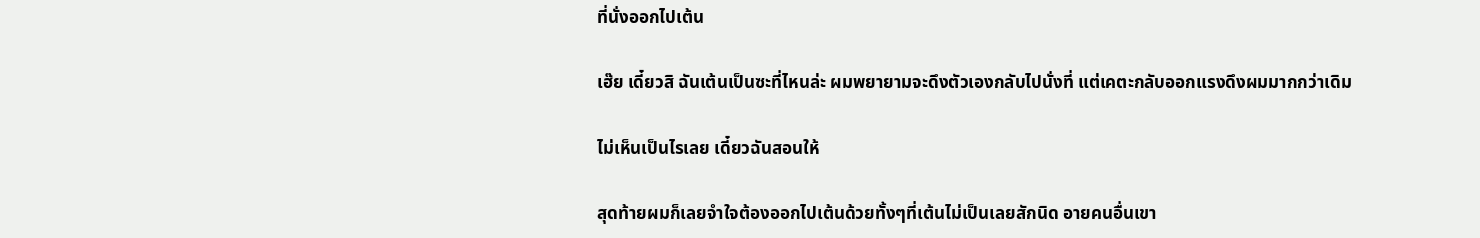ที่นั่งออกไปเต้น

เฮ๊ย เดี๋ยวสิ ฉันเต้นเป็นซะที่ไหนล่ะ ผมพยายามจะดึงตัวเองกลับไปนั่งที่ แต่เคตะกลับออกแรงดึงผมมากกว่าเดิม

ไม่เห็นเป็นไรเลย เดี๋ยวฉันสอนให้

สุดท้ายผมก็เลยจำใจต้องออกไปเต้นด้วยทั้งๆที่เต้นไม่เป็นเลยสักนิด อายคนอื่นเขา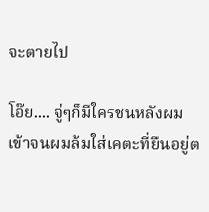จะตายไป

โอ๊ย.... จู่ๆก็มีใครชนหลังผมเข้าจนผมล้มใส่เคตะที่ยืนอยู่ต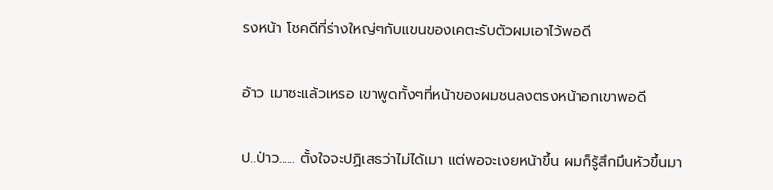รงหน้า โชคดีที่ร่างใหญ่ๆกับแขนของเคตะรับตัวผมเอาไว้พอดี

อ้าว เมาซะแล้วเหรอ เขาพูดทั้งๆที่หน้าของผมชนลงตรงหน้าอกเขาพอดี

ป..ป่าว...... ตั้งใจจะปฏิเสธว่าไม่ได้เมา แต่พอจะเงยหน้าขึ้น ผมก็รู้สึกมึนหัวขึ้นมา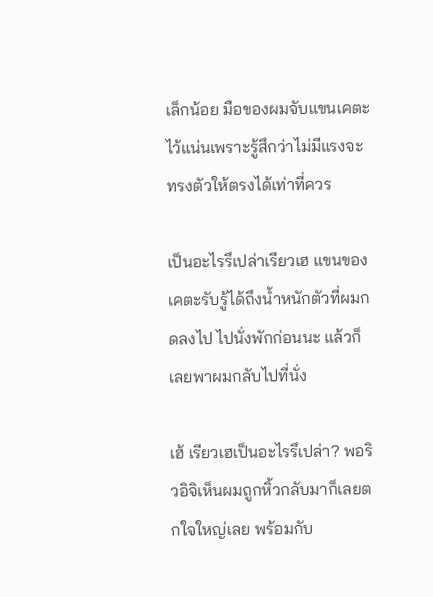เล็กน้อย มือของผมจับแขนเคตะไว้แน่นเพราะรู้สึกว่าไม่มีแรงจะทรงตัวให้ตรงได้เท่าที่ควร

เป็นอะไรรึเปล่าเรียวเฮ แขนของเคตะรับรู้ได้ถึงน้ำหนักตัวที่ผมกดลงไป ไปนั่งพักก่อนนะ แล้วก็เลยพาผมกลับไปที่นั่ง

เฮ้ เรียวเฮเป็นอะไรรึเปล่า? พอริวอิจิเห็นผมถูกหิ้วกลับมาก็เลยตกใจใหญ่เลย พร้อมกับ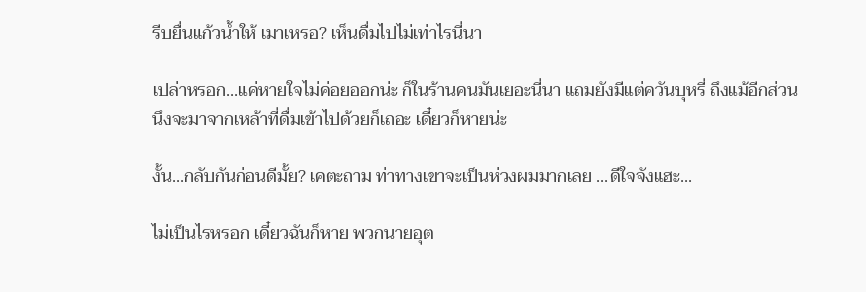รีบยื่นแก้วน้ำให้ เมาเหรอ? เห็นดื่มไปไม่เท่าไรนี่นา

เปล่าหรอก...แค่หายใจไม่ค่อยออกน่ะ ก็ในร้านคนมันเยอะนี่นา แถมยังมีแต่ควันบุหรี่ ถึงแม้อีกส่วนนึงจะมาจากเหล้าที่ดื่มเข้าไปด้วยก็เถอะ เดี๋ยวก็หายน่ะ

งั้น...กลับกันก่อนดีมั้ย? เคตะถาม ท่าทางเขาจะเป็นห่วงผมมากเลย ...ดีใจจังแฮะ...

ไม่เป็นไรหรอก เดี๋ยวฉันก็หาย พวกนายอุต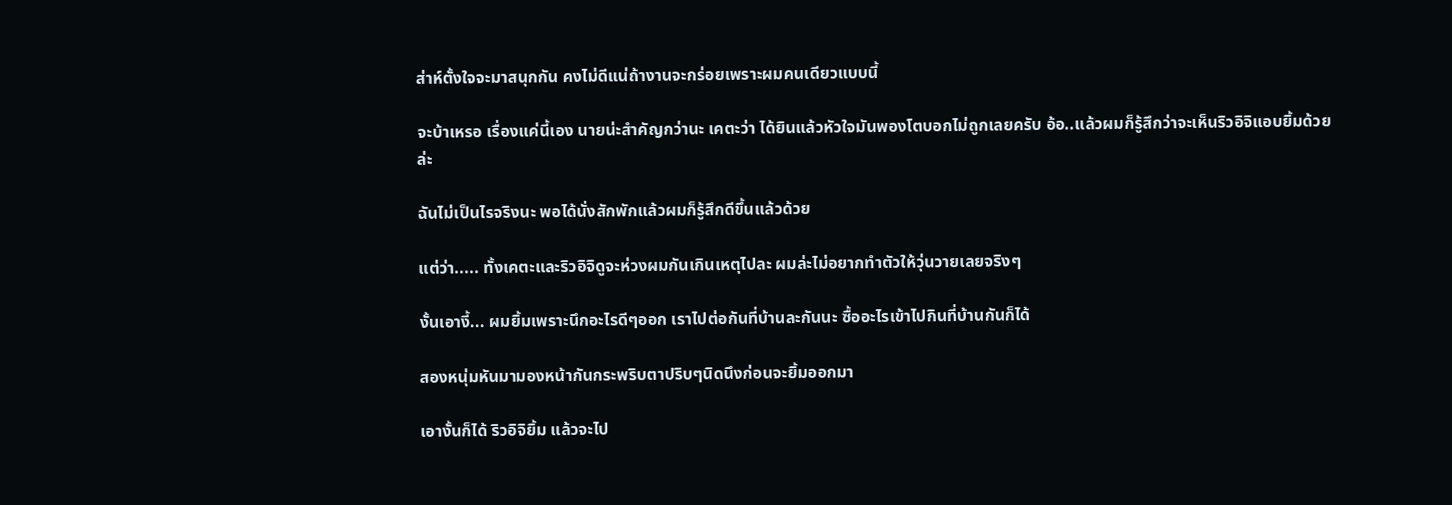ส่าห์ตั้งใจจะมาสนุกกัน คงไม่ดีแน่ถ้างานจะกร่อยเพราะผมคนเดียวแบบนี้

จะบ้าเหรอ เรื่องแค่นี้เอง นายน่ะสำคัญกว่านะ เคตะว่า ได้ยินแล้วหัวใจมันพองโตบอกไม่ถูกเลยครับ อ้อ..แล้วผมก็รู้สึกว่าจะเห็นริวอิจิแอบยิ้มด้วยล่ะ

ฉันไม่เป็นไรจริงนะ พอได้นั่งสักพักแล้วผมก็รู้สึกดีขึ้นแล้วด้วย

แต่ว่า..... ทั้งเคตะและริวอิจิดูจะห่วงผมกันเกินเหตุไปละ ผมล่ะไม่อยากทำตัวให้วุ่นวายเลยจริงๆ

งั้นเอางี้... ผมยิ้มเพราะนึกอะไรดีๆออก เราไปต่อกันที่บ้านละกันนะ ซื้ออะไรเข้าไปกินที่บ้านกันก็ได้

สองหนุ่มหันมามองหน้ากันกระพริบตาปริบๆนิดนึงก่อนจะยิ้มออกมา

เอางั้นก็ได้ ริวอิจิยิ้ม แล้วจะไป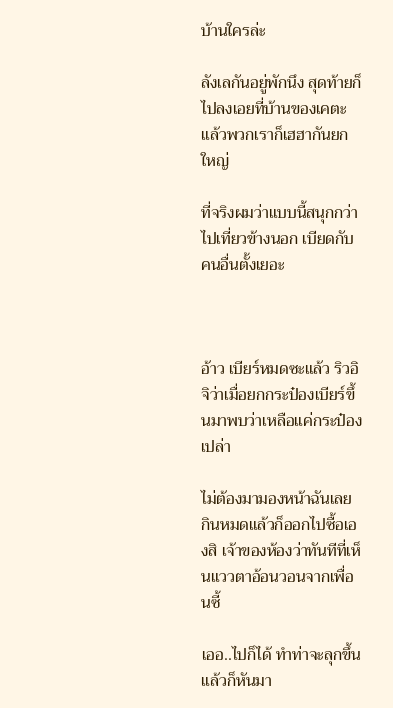บ้านใครล่ะ

ลังเลกันอยู่พักนึง สุดท้ายก็ไปลงเอยที่บ้านของเคตะ แล้วพวกเราก็เฮฮากันยกใหญ่

ที่จริงผมว่าแบบนี้สนุกกว่าไปเที่ยวข้างนอก เบียดกับคนอื่นตั้งเยอะ



อ้าว เบียร์หมดซะแล้ว ริวอิจิว่าเมื่อยกกระป๋องเบียร์ขึ้นมาพบว่าเหลือแค่กระป๋องเปล่า

ไม่ต้องมามองหน้าฉันเลย กินหมดแล้วก็ออกไปซื้อเองสิ เจ้าของห้องว่าทันทีที่เห็นแววตาอ้อนวอนจากเพื่อนซี้

เออ..ไปก็ได้ ทำท่าจะลุกขึ้นแล้วก็หันมา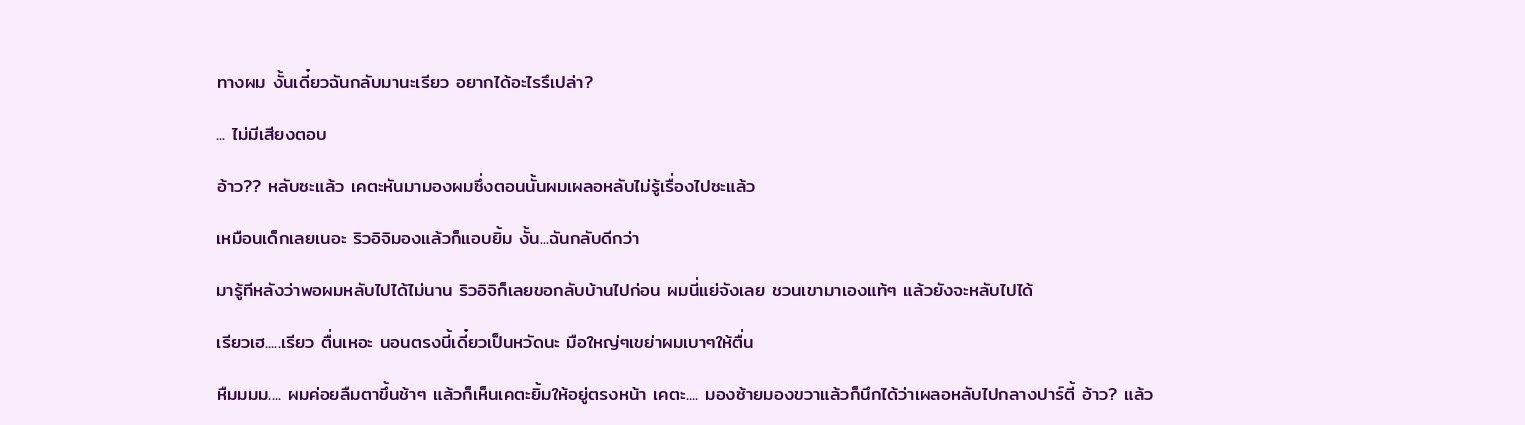ทางผม งั้นเดี๋ยวฉันกลับมานะเรียว อยากได้อะไรรึเปล่า?

... ไม่มีเสียงตอบ

อ้าว?? หลับซะแล้ว เคตะหันมามองผมซึ่งตอนนั้นผมเผลอหลับไม่รู้เรื่องไปซะแล้ว

เหมือนเด็กเลยเนอะ ริวอิจิมองแล้วก็แอบยิ้ม งั้น...ฉันกลับดีกว่า

มารู้ทีหลังว่าพอผมหลับไปได้ไม่นาน ริวอิจิก็เลยขอกลับบ้านไปก่อน ผมนี่แย่จังเลย ชวนเขามาเองแท้ๆ แล้วยังจะหลับไปได้

เรียวเฮ.....เรียว ตื่นเหอะ นอนตรงนี้เดี๋ยวเป็นหวัดนะ มือใหญ่ๆเขย่าผมเบาๆให้ตื่น

หืมมมม.... ผมค่อยลืมตาขึ้นช้าๆ แล้วก็เห็นเคตะยิ้มให้อยู่ตรงหน้า เคตะ.... มองซ้ายมองขวาแล้วก็นึกได้ว่าเผลอหลับไปกลางปาร์ตี้ อ้าว? แล้ว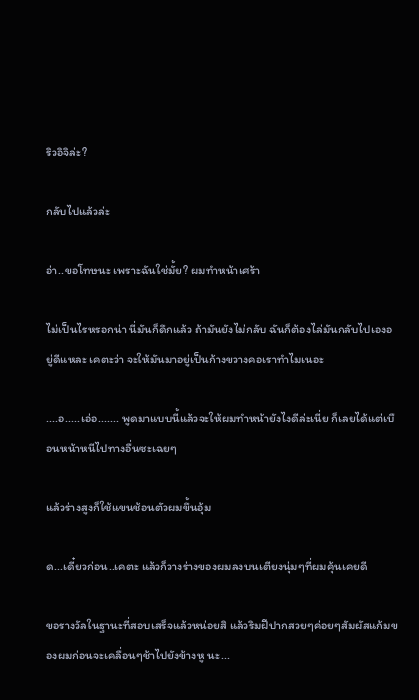ริวอิจิล่ะ?

กลับไปแล้วล่ะ

อ่า..ขอโทษนะ เพราะฉันใช่มั้ย? ผมทำหน้าเศร้า

ไม่เป็นไรหรอกน่า นี่มันก็ดึกแล้ว ถ้ามันยังไม่กลับ ฉันก็ต้องไล่มันกลับไปเองอยู่ดีแหละ เคตะว่า จะให้มันมาอยู่เป็นก้างขวางคอเราทำไมเนอะ

....อ.....เอ่อ....... พูดมาแบบนี้แล้วจะให้ผมทำหน้ายังไงดีล่ะเนี่ย ก็เลยได้แต่เบือนหน้าหนีไปทางอื่นซะเฉยๆ

แล้วร่างสูงก็ใช้แขนช้อนตัวผมขึ้นอุ้ม

ด...เดี๋ยวก่อน..เคตะ แล้วก็วางร่างของผมลงบนเตียงนุ่มๆที่ผมคุ้นเคยดี

ขอรางวัลในฐานะที่สอบเสร็จแล้วหน่อยสิ แล้วริมฝีปากสวยๆค่อยๆสัมผัสแก้มของผมก่อนจะเคลื่อนๆช้าไปยังข้างหู นะ...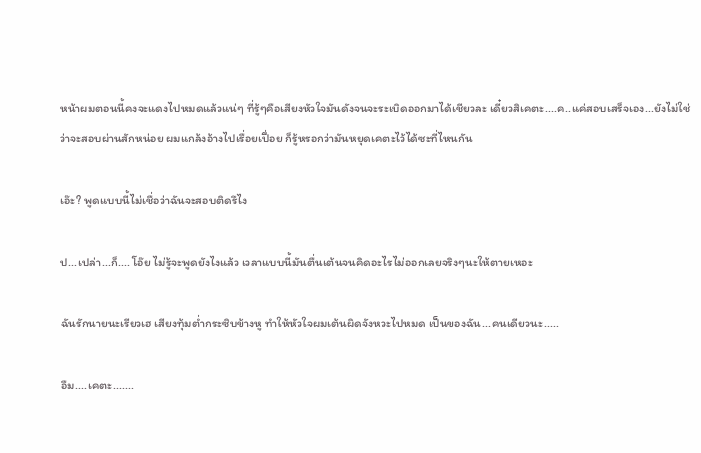หน้าผมตอนนี้คงจะแดงไปหมดแล้วแน่ๆ ที่รู้ๆคือเสียงหัวใจมันดังจนจะระเบิดออกมาได้เชียวละ เดี๋ยวสิเคตะ....ค..แค่สอบเสร็จเอง...ยังไม่ใช่ว่าจะสอบผ่านสักหน่อย ผมแกล้งอ้างไปเรื่อยเปื่อย ก็รู้หรอกว่ามันหยุดเคตะไว้ได้ซะที่ไหนกัน

เอ๊ะ? พูดแบบนี้ไม่เชื่อว่าฉันจะสอบติดรึไง

ป...เปล่า...ก็.... โอ๊ย ไม่รู้จะพูดยังไงแล้ว เวลาแบบนี้มันตื่นเต้นจนคิดอะไรไม่ออกเลยจริงๆนะให้ตายเหอะ

ฉันรักนายนะเรียวเฮ เสียงทุ้มต่ำกระซิบข้างหู ทำให้หัวใจผมเต้นผิดจังหวะไปหมด เป็นของฉัน...คนเดียวนะ.....

อืม....เคตะ.......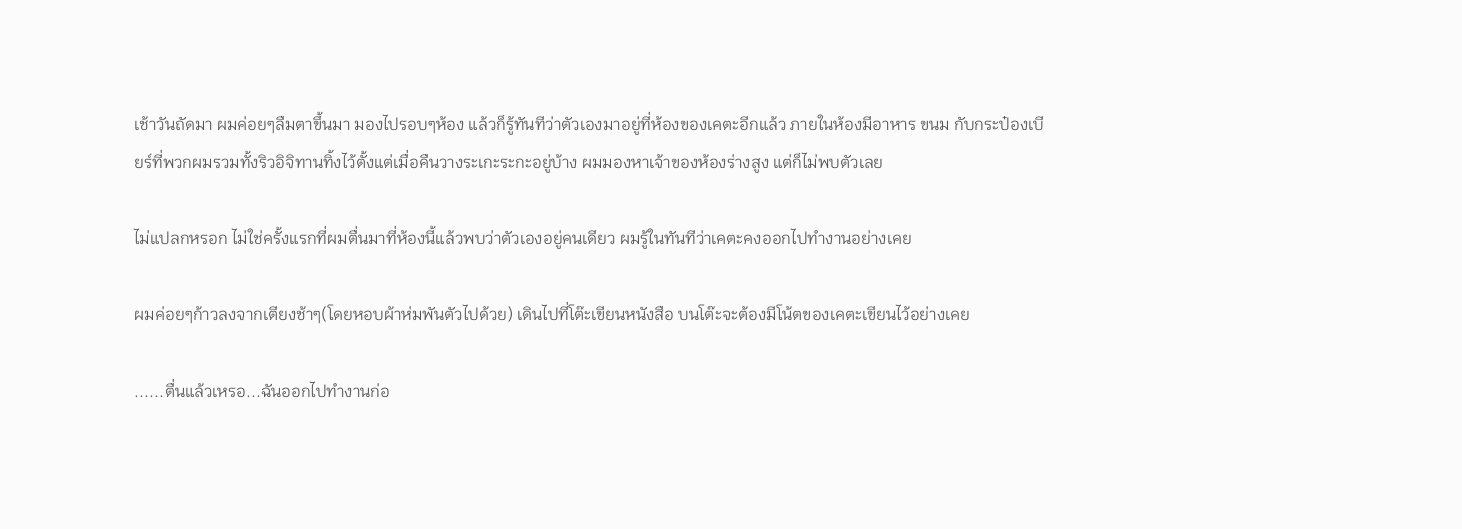เช้าวันถัดมา ผมค่อยๆลืมตาขึ้นมา มองไปรอบๆห้อง แล้วก็รู้ทันทีว่าตัวเองมาอยู่ที่ห้องของเคตะอีกแล้ว ภายในห้องมีอาหาร ขนม กับกระป๋องเบียร์ที่พวกผมรวมทั้งริวอิจิทานทิ้งไว้ตั้งแต่เมื่อคืนวางระเกะระกะอยู่บ้าง ผมมองหาเจ้าของห้องร่างสูง แต่ก็ไม่พบตัวเลย

ไม่แปลกหรอก ไม่ใช่ครั้งแรกที่ผมตื่นมาที่ห้องนี้แล้วพบว่าตัวเองอยู่คนเดียว ผมรู้ในทันทีว่าเคตะคงออกไปทำงานอย่างเคย

ผมค่อยๆก้าวลงจากเตียงช้าๆ(โดยหอบผ้าห่มพันตัวไปด้วย) เดินไปที่โต๊ะเขียนหนังสือ บนโต๊ะจะต้องมีโน้ตของเคตะเขียนไว้อย่างเคย

......ตื่นแล้วเหรอ...ฉันออกไปทำงานก่อ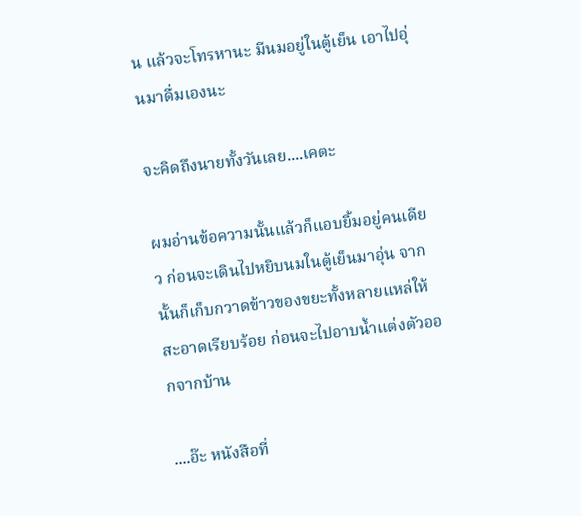น แล้วจะโทรหานะ มีนมอยู่ในตู้เย็น เอาไปอุ่นมาดื่มเองนะ

จะคิดถึงนายทั้งวันเลย....เคตะ

ผมอ่านข้อความนั้นแล้วก็แอบยิ้มอยู่คนเดียว ก่อนจะเดินไปหยิบนมในตู้เย็นมาอุ่น จากนั้นก็เก็บกวาดข้าวของขยะทั้งหลายแหล่ให้สะอาดเรียบร้อย ก่อนจะไปอาบน้ำแต่งตัวออกจากบ้าน

....อ๊ะ หนังสือที่